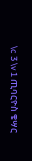\c 3 \v 1 ጢባርዮስ ቄሣር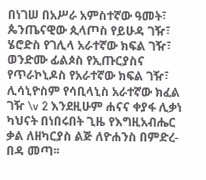በነገሠ በአሥራ አምስተኛው ዓመት፣ ጴንጤናዊው ጲላጦስ የይሁዳ ገዥ፣
ሄሮድስ የገሊላ አራተኛው ክፍል ገዥ፣ ወንድሙ ፊልጶስ የኢጡርያስና የጥራኮኒዶስ የአራተኛው ክፍል ገዥ፣ ሊሳኒዮስም የሳቢላኒስ አራተኛው ክፈል ገዥ \v 2 እንደዚሁም ሐናና ቀያፋ ሊቃነ ካህናት በነበሩበት ጊዜ የእግዚአብሔር ቃል ለዘካርያስ ልጅ ለዮሐንስ በምድረ-በዳ መጣ፡፡